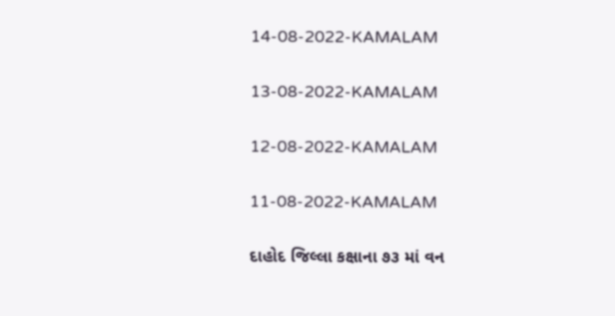14-08-2022-KAMALAM

13-08-2022-KAMALAM

12-08-2022-KAMALAM

11-08-2022-KAMALAM

દાહોદ જિલ્લા કક્ષાના ૭૩ માં વન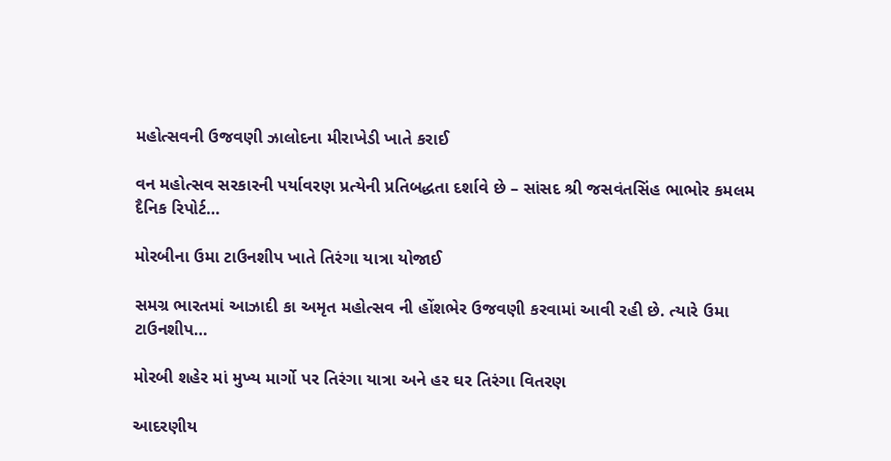મહોત્સવની ઉજવણી ઝાલોદના મીરાખેડી ખાતે કરાઈ

વન મહોત્સવ સરકારની પર્યાવરણ પ્રત્યેની પ્રતિબદ્ધતા દર્શાવે છે – સાંસદ શ્રી જસવંતસિંહ ભાભોર કમલમ દૈનિક રિપોર્ટ…

મોરબીના ઉમા ટાઉનશીપ ખાતે તિરંગા યાત્રા યોજાઈ

સમગ્ર ભારતમાં આઝાદી કા અમૃત મહોત્સવ ની હોંશભેર ઉજવણી કરવામાં આવી રહી છે. ત્યારે ઉમા ટાઉનશીપ…

મોરબી શહેર માં મુખ્ય માર્ગો પર તિરંગા યાત્રા અને હર ઘર તિરંગા વિતરણ

આદરણીય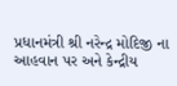પ્રધાનમંત્રી શ્રી નરેન્દ્ર મોદિજી ના આહવાન પર અને કેન્દ્રીય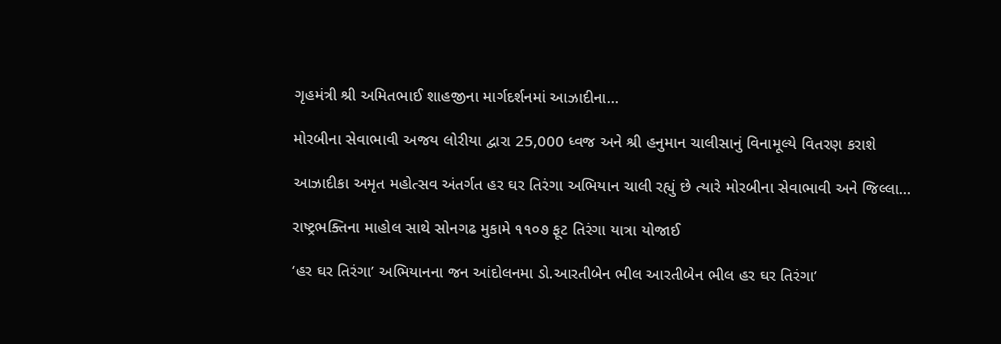ગૃહમંત્રી શ્રી અમિતભાઈ શાહજીના માર્ગદર્શનમાં આઝાદીના…

મોરબીના સેવાભાવી અજય લોરીયા દ્વારા 25,000 ધ્વજ અને શ્રી હનુમાન ચાલીસાનું વિનામૂલ્યે વિતરણ કરાશે

આઝાદીકા અમૃત મહોત્સવ અંતર્ગત હર ઘર તિરંગા અભિયાન ચાલી રહ્યું છે ત્યારે મોરબીના સેવાભાવી અને જિલ્લા…

રાષ્ટ્રભક્તિના માહોલ સાથે સોનગઢ મુકામે ૧૧૦૭ ફૂટ તિરંગા યાત્રા યોજાઈ

‘હર ઘર તિરંગા’ અભિયાનના જન આંદોલનમા ડો.આરતીબેન ભીલ આરતીબેન ભીલ હર ઘર તિરંગા’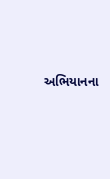અભિયાનના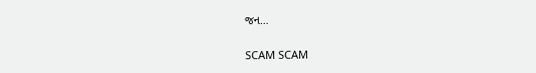જન…

SCAM SCAM